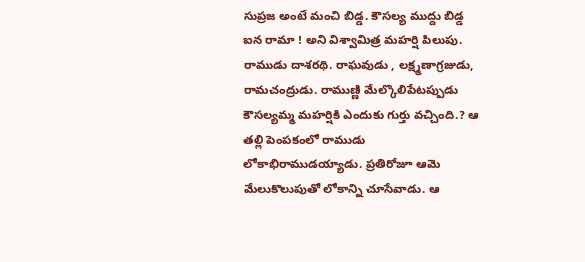సుప్రజ అంటే మంచి బిడ్డ. కౌసల్య ముద్దు బిడ్డ ఐన రామా ! అని విశ్వామిత్ర మహర్షి పిలుపు. రాముడు దాశరథి. రాఘవుడు , లక్ష్మణాగ్రజుడు, రామచంద్రుడు. రాముణ్ణి మేల్కొలిపేటప్పుడు కౌసల్యమ్మ మహర్షికి ఎందుకు గుర్తు వచ్చింది.? ఆ తల్లి పెంపకంలో రాముడు లోకాభిరాముడయ్యాడు. ప్రతిరోజూ ఆమె మేలుకొలుపుతో లోకాన్ని చూసేవాడు. ఆ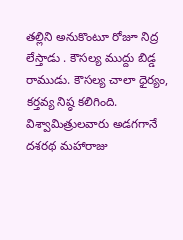తల్లిని అనుకొంటూ రోజూ నిద్ర లేస్తాడు . కౌసల్య ముద్దు బిడ్డ రాముడు. కౌసల్య చాలా ధైర్యం, కర్తవ్య నిష్ఠ కలిగింది. విశ్వామిత్రులవారు అడగగానే దశరథ మహారాజు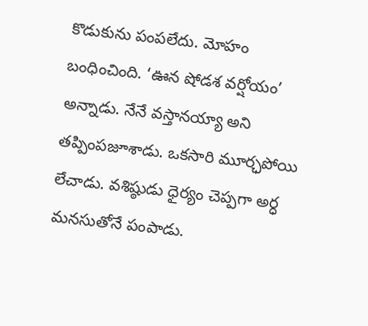కొడుకును పంపలేదు. మోహం బంధించింది. ‘ఊన షోడశ వర్షోయం’ అన్నాడు. నేనే వస్తానయ్యా అని తప్పింపజూశాడు. ఒకసారి మూర్ఛపోయి లేచాడు. వశిష్ఠుడు ధైర్యం చెప్పగా అర్ధ మనసుతోనే పంపాడు.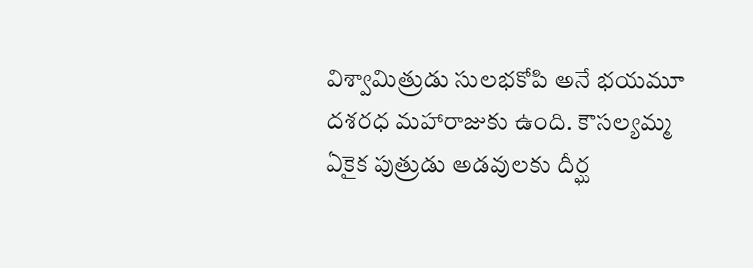విశ్వామిత్రుడు సులభకోపి అనే భయమూ దశరధ మహారాజుకు ఉంది. కౌసల్యమ్మ ఏకైక పుత్రుడు అడవులకు దీర్ఘ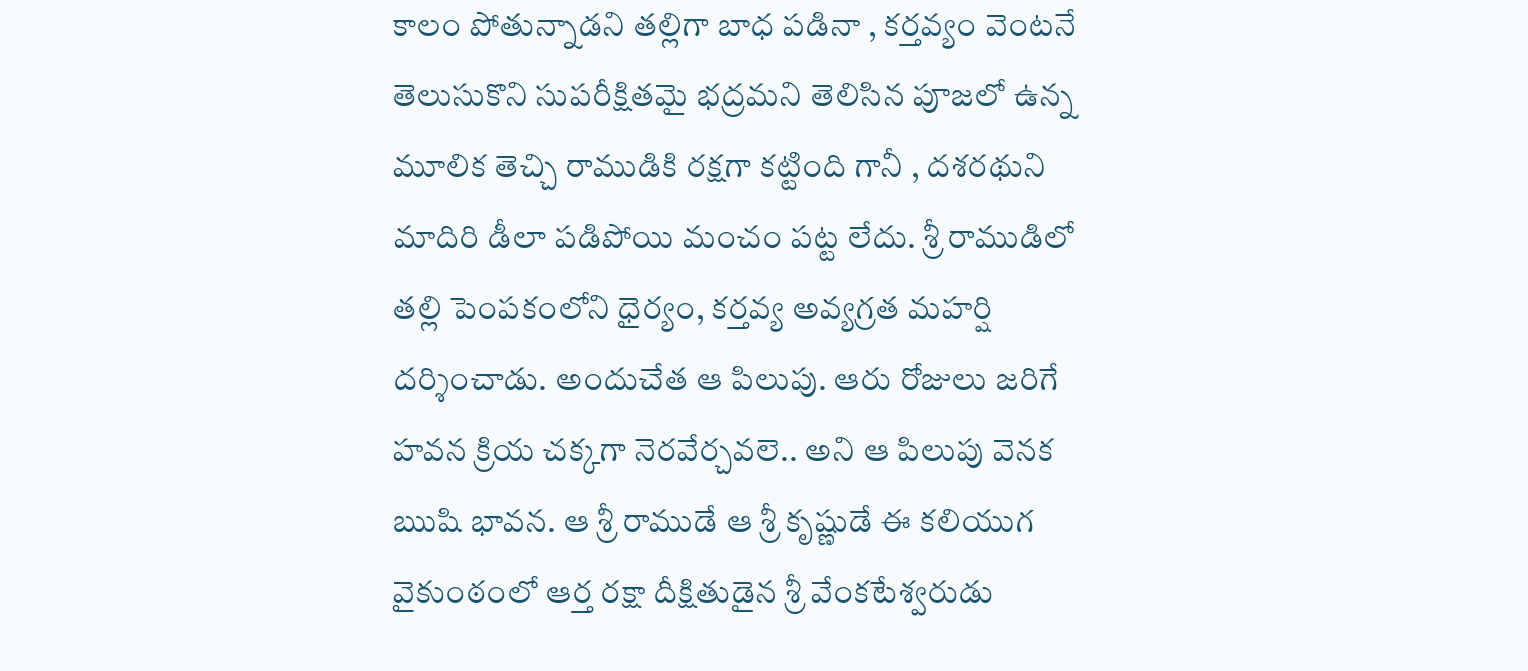కాలం పోతున్నాడని తల్లిగా బాధ పడినా , కర్తవ్యం వెంటనే తెలుసుకొని సుపరీక్షితమై భద్రమని తెలిసిన పూజలో ఉన్న మూలిక తెచ్చి రాముడికి రక్షగా కట్టింది గానీ , దశరథుని మాదిరి డీలా పడిపోయి మంచం పట్ట లేదు. శ్రీ రాముడిలో తల్లి పెంపకంలోని ధైర్యం, కర్తవ్య అవ్యగ్రత మహర్షి దర్శించాడు. అందుచేత ఆ పిలుపు. ఆరు రోజులు జరిగే హవన క్రియ చక్కగా నెరవేర్చవలె.. అని ఆ పిలుపు వెనక ఋషి భావన. ఆ శ్రీ రాముడే ఆ శ్రీ కృష్ణుడే ఈ కలియుగ వైకుంఠంలో ఆర్త రక్షా దీక్షితుడైన శ్రీ వేంకటేశ్వరుడు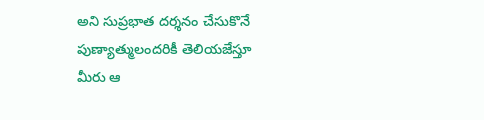అని సుప్రభాత దర్శనం చేసుకొనే పుణ్యాత్ములందరికీ తెలియజేస్తూ మీరు ఆ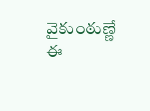వైకుంఠుణ్ణే ఈ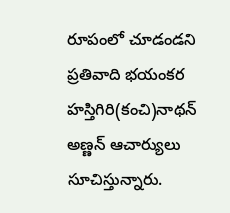రూపంలో చూడండని ప్రతివాది భయంకర హస్తిగిరి(కంచి)నాథన్ అణ్ణన్ ఆచార్యులు సూచిస్తున్నారు.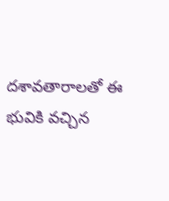దశావతారాలతో ఈ భువికి వచ్చిన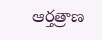ఆర్తత్రాణ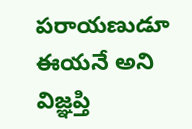పరాయణుడూ ఈయనే అని విజ్ఞప్తి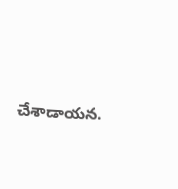చేశాడాయన.